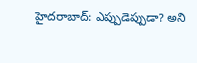హైదరాబాద్: ఎప్పుడెప్పుడా? అని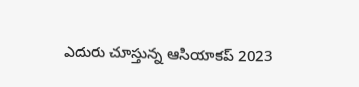ఎదురు చూస్తున్న ఆసియాకప్ 2023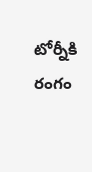టోర్నీకి రంగం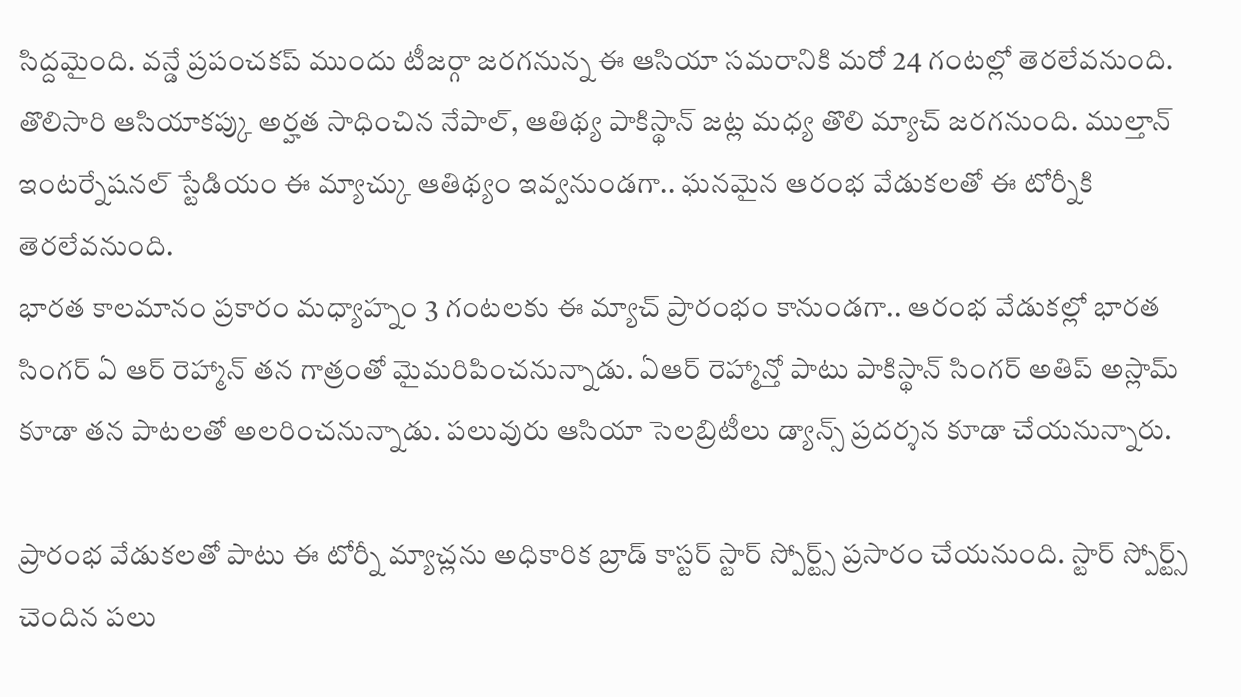సిద్దమైంది. వన్డే ప్రపంచకప్ ముందు టీజర్గా జరగనున్న ఈ ఆసియా సమరానికి మరో 24 గంటల్లో తెరలేవనుంది. తొలిసారి ఆసియాకప్కు అర్హత సాధించిన నేపాల్, ఆతిథ్య పాకిస్థాన్ జట్ల మధ్య తొలి మ్యాచ్ జరగనుంది. ముల్తాన్ ఇంటర్నేషనల్ స్టేడియం ఈ మ్యాచ్కు ఆతిథ్యం ఇవ్వనుండగా.. ఘనమైన ఆరంభ వేడుకలతో ఈ టోర్నీకి తెరలేవనుంది.
భారత కాలమానం ప్రకారం మధ్యాహ్నం 3 గంటలకు ఈ మ్యాచ్ ప్రారంభం కానుండగా.. ఆరంభ వేడుకల్లో భారత సింగర్ ఏ ఆర్ రెహ్మాన్ తన గాత్రంతో మైమరిపించనున్నాడు. ఏఆర్ రెహ్మాన్తో పాటు పాకిస్థాన్ సింగర్ అతిప్ అస్లామ్ కూడా తన పాటలతో అలరించనున్నాడు. పలువురు ఆసియా సెలబ్రిటీలు డ్యాన్స్ ప్రదర్శన కూడా చేయనున్నారు.

ప్రారంభ వేడుకలతో పాటు ఈ టోర్నీ మ్యాచ్లను అధికారిక బ్రాడ్ కాస్టర్ స్టార్ స్పోర్ట్స్ ప్రసారం చేయనుంది. స్టార్ స్పోర్ట్స్ చెందిన పలు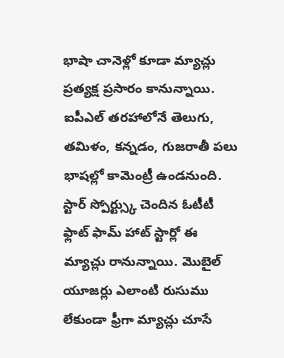భాషా చానెళ్లో కూడా మ్యాచ్లు ప్రత్యక్ష ప్రసారం కానున్నాయి. ఐపీఎల్ తరహాలోనే తెలుగు, తమిళం, కన్నడం, గుజరాతీ పలు భాషల్లో కామెంట్రీ ఉండనుంది.
స్టార్ స్పోర్ట్స్కు చెందిన ఓటీటీ ఫ్లాట్ ఫామ్ హాట్ స్టార్లో ఈ మ్యాచ్లు రానున్నాయి. మొబైల్ యూజర్లు ఎలాంటి రుసుము లేకుండా ఫ్రీగా మ్యాచ్లు చూసే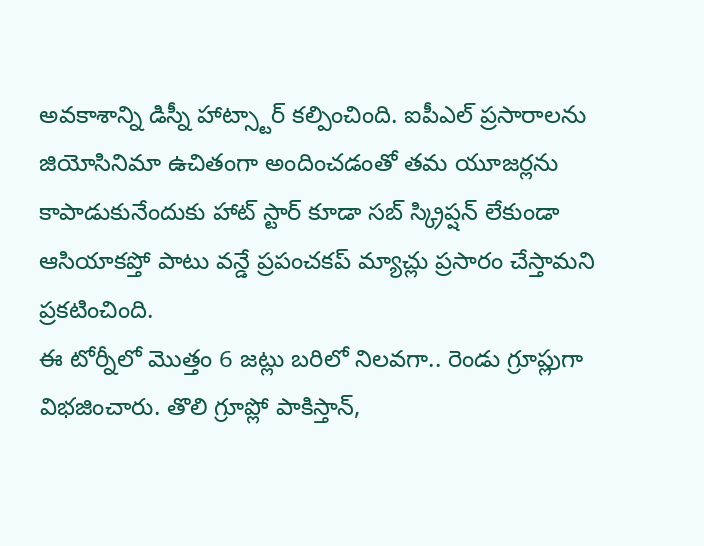అవకాశాన్ని డిస్నీ హాట్స్టార్ కల్పించింది. ఐపీఎల్ ప్రసారాలను జియోసినిమా ఉచితంగా అందించడంతో తమ యూజర్లను కాపాడుకునేందుకు హాట్ స్టార్ కూడా సబ్ స్క్రిప్షన్ లేకుండా ఆసియాకప్తో పాటు వన్డే ప్రపంచకప్ మ్యాచ్లు ప్రసారం చేస్తామని ప్రకటించింది.
ఈ టోర్నీలో మొత్తం 6 జట్లు బరిలో నిలవగా.. రెండు గ్రూప్లుగా విభజించారు. తొలి గ్రూప్లో పాకిస్తాన్,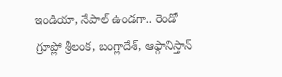ఇండియా, నేపాల్ ఉండగా.. రెండో గ్రూప్లో శ్రీలంక, బంగ్లాదేశ్, ఆఫ్గానిస్తాన్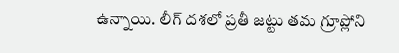ఉన్నాయి. లీగ్ దశలో ప్రతీ జట్టు తమ గ్రూప్లోని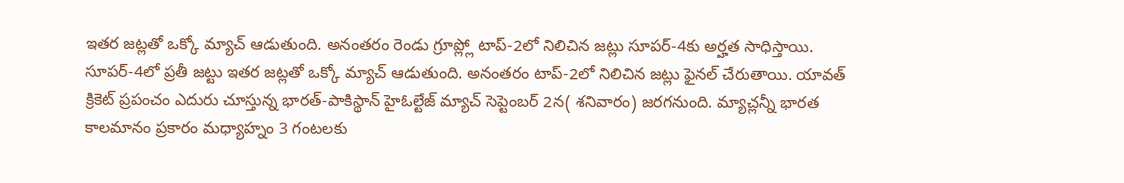ఇతర జట్లతో ఒక్కో మ్యాచ్ ఆడుతుంది. అనంతరం రెండు గ్రూప్ల్లో టాప్-2లో నిలిచిన జట్లు సూపర్-4కు అర్హత సాధిస్తాయి.
సూపర్-4లో ప్రతీ జట్టు ఇతర జట్లతో ఒక్కో మ్యాచ్ ఆడుతుంది. అనంతరం టాప్-2లో నిలిచిన జట్లు ఫైనల్ చేరుతాయి. యావత్ క్రికెట్ ప్రపంచం ఎదురు చూస్తున్న భారత్-పాకిస్థాన్ హైఓల్టేజ్ మ్యాచ్ సెప్టెంబర్ 2న( శనివారం) జరగనుంది. మ్యాచ్లన్నీ భారత కాలమానం ప్రకారం మధ్యాహ్నం 3 గంటలకు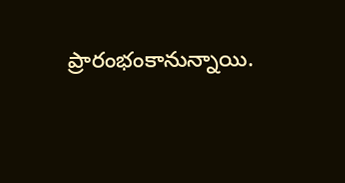ప్రారంభంకానున్నాయి.